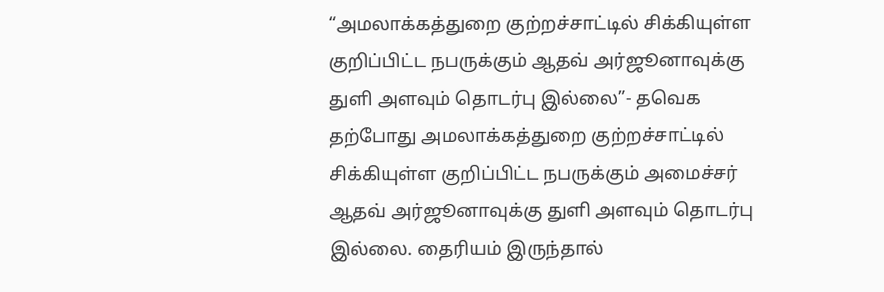“அமலாக்கத்துறை குற்றச்சாட்டில் சிக்கியுள்ள குறிப்பிட்ட நபருக்கும் ஆதவ் அர்ஜூனாவுக்கு துளி அளவும் தொடர்பு இல்லை”- தவெக
தற்போது அமலாக்கத்துறை குற்றச்சாட்டில் சிக்கியுள்ள குறிப்பிட்ட நபருக்கும் அமைச்சர் ஆதவ் அர்ஜூனாவுக்கு துளி அளவும் தொடர்பு இல்லை. தைரியம் இருந்தால்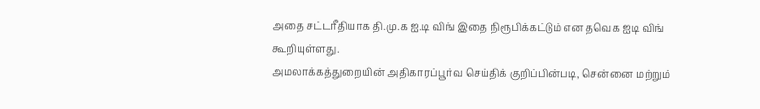அதை சட்டரீதியாக தி.மு.க ஐ.டி விங் இதை நிரூபிக்கட்டும் என தவெக ஐடி விங் கூறியுள்ளது.
அமலாக்கத்துறையின் அதிகாரப்பூர்வ செய்திக் குறிப்பின்படி, சென்னை மற்றும்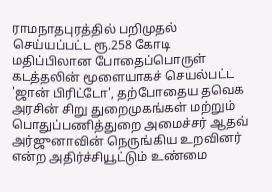ராமநாதபுரத்தில் பறிமுதல் செய்யப்பட்ட ரூ.258 கோடி மதிப்பிலான போதைப்பொருள் கடத்தலின் மூளையாகச் செயல்பட்ட 'ஜான் பிரிட்டோ', தற்போதைய தவெக அரசின் சிறு துறைமுகங்கள் மற்றும் பொதுப்பணித்துறை அமைச்சர் ஆதவ் அர்ஜுனாவின் நெருங்கிய உறவினர் என்ற அதிர்ச்சியூட்டும் உண்மை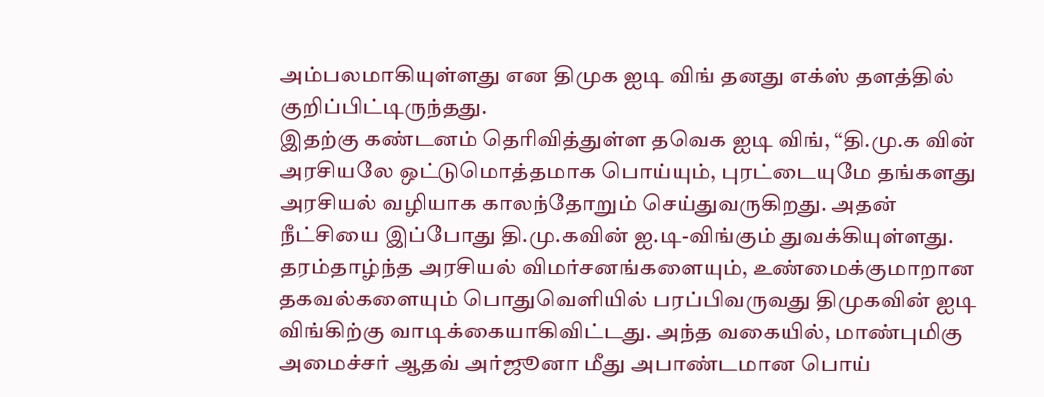அம்பலமாகியுள்ளது என திமுக ஐடி விங் தனது எக்ஸ் தளத்தில் குறிப்பிட்டிருந்தது.
இதற்கு கண்டனம் தெரிவித்துள்ள தவெக ஐடி விங், “தி.மு.க வின் அரசியலே ஒட்டுமொத்தமாக பொய்யும், புரட்டையுமே தங்களது அரசியல் வழியாக காலந்தோறும் செய்துவருகிறது. அதன் நீட்சியை இப்போது தி.மு.கவின் ஐ.டி-விங்கும் துவக்கியுள்ளது. தரம்தாழ்ந்த அரசியல் விமர்சனங்களையும், உண்மைக்குமாறான தகவல்களையும் பொதுவெளியில் பரப்பிவருவது திமுகவின் ஐடி விங்கிற்கு வாடிக்கையாகிவிட்டது. அந்த வகையில், மாண்புமிகு அமைச்சர் ஆதவ் அர்ஜூனா மீது அபாண்டமான பொய்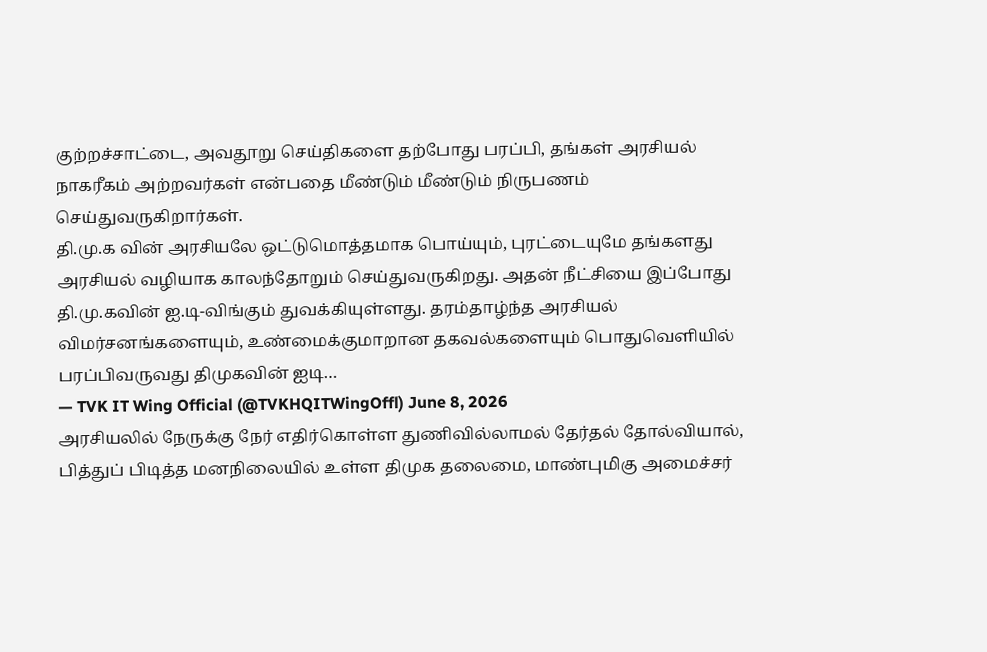குற்றச்சாட்டை, அவதூறு செய்திகளை தற்போது பரப்பி, தங்கள் அரசியல் நாகரீகம் அற்றவர்கள் என்பதை மீண்டும் மீண்டும் நிருபணம் செய்துவருகிறார்கள்.
தி.மு.க வின் அரசியலே ஒட்டுமொத்தமாக பொய்யும், புரட்டையுமே தங்களது அரசியல் வழியாக காலந்தோறும் செய்துவருகிறது. அதன் நீட்சியை இப்போது தி.மு.கவின் ஐ.டி-விங்கும் துவக்கியுள்ளது. தரம்தாழ்ந்த அரசியல் விமர்சனங்களையும், உண்மைக்குமாறான தகவல்களையும் பொதுவெளியில் பரப்பிவருவது திமுகவின் ஐடி…
— TVK IT Wing Official (@TVKHQITWingOffl) June 8, 2026
அரசியலில் நேருக்கு நேர் எதிர்கொள்ள துணிவில்லாமல் தேர்தல் தோல்வியால், பித்துப் பிடித்த மனநிலையில் உள்ள திமுக தலைமை, மாண்புமிகு அமைச்சர்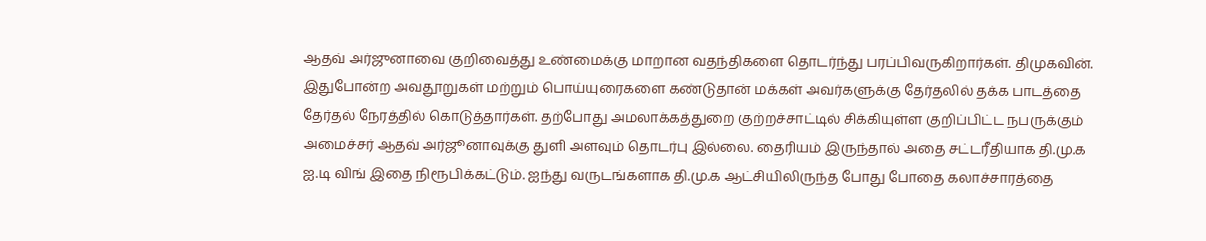ஆதவ் அர்ஜுனாவை குறிவைத்து உண்மைக்கு மாறான வதந்திகளை தொடர்ந்து பரப்பிவருகிறார்கள். திமுகவின். இதுபோன்ற அவதூறுகள் மற்றும் பொய்யுரைகளை கண்டுதான் மக்கள் அவர்களுக்கு தேர்தலில் தக்க பாடத்தை தேர்தல் நேரத்தில் கொடுத்தார்கள். தற்போது அமலாக்கத்துறை குற்றச்சாட்டில் சிக்கியுள்ள குறிப்பிட்ட நபருக்கும் அமைச்சர் ஆதவ் அர்ஜூனாவுக்கு துளி அளவும் தொடர்பு இல்லை. தைரியம் இருந்தால் அதை சட்டரீதியாக தி.மு.க ஐ.டி விங் இதை நிரூபிக்கட்டும். ஐந்து வருடங்களாக தி.மு.க ஆட்சியிலிருந்த போது போதை கலாச்சாரத்தை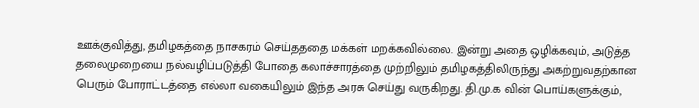ஊக்குவித்து, தமிழகத்தை நாசகரம் செய்தததை மக்கள் மறக்கவில்லை. இன்று அதை ஒழிக்கவும், அடுத்த தலைமுறையை நல்வழிப்படுத்தி போதை கலாச்சாரத்தை முற்றிலும் தமிழகத்திலிருந்து அகற்றுவதற்கான பெரும் போராட்டத்தை எல்லா வகையிலும் இந்த அரசு செய்து வருகிறது. தி.மு.க வின் பொய்களுக்கும்,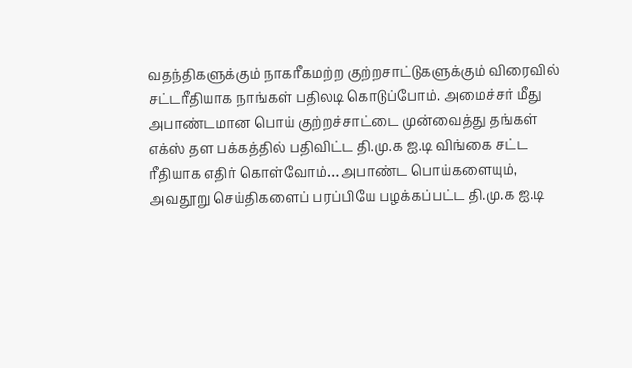வதந்திகளுக்கும் நாகரீகமற்ற குற்றசாட்டுகளுக்கும் விரைவில் சட்டரீதியாக நாங்கள் பதிலடி கொடுப்போம். அமைச்சர் மீது அபாண்டமான பொய் குற்றச்சாட்டை முன்வைத்து தங்கள் எக்ஸ் தள பக்கத்தில் பதிவிட்ட தி.மு.க ஐ.டி விங்கை சட்ட ரீதியாக எதிர் கொள்வோம்…அபாண்ட பொய்களையும், அவதூறு செய்திகளைப் பரப்பியே பழக்கப்பட்ட தி.மு.க ஐ.டி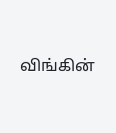விங்கின்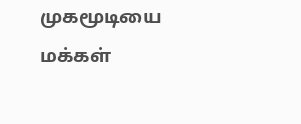முகமூடியை மக்கள்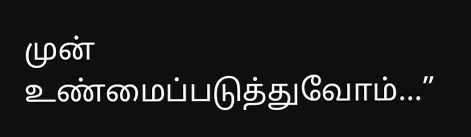முன் உண்மைப்படுத்துவோம்…”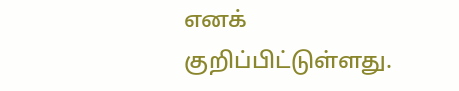எனக் குறிப்பிட்டுள்ளது.